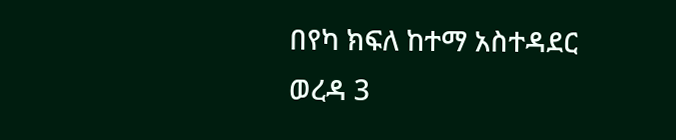በየካ ክፍለ ከተማ አስተዳደር ወረዳ 3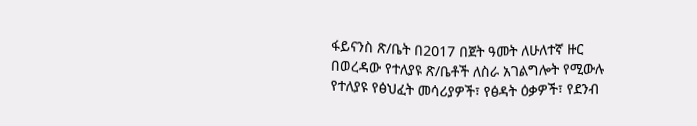ፋይናንስ ጽ/ቤት በ2017 በጀት ዓመት ለሁለተኛ ዙር በወረዳው የተለያዩ ጽ/ቤቶች ለስራ አገልግሎት የሚውሉ የተለያዩ የፅህፈት መሳሪያዎች፣ የፅዳት ዕቃዎች፣ የደንብ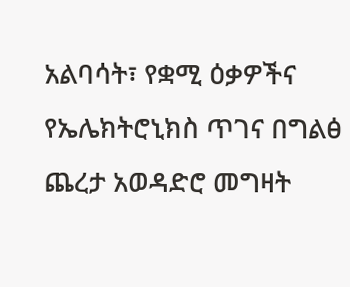አልባሳት፣ የቋሚ ዕቃዎችና የኤሌክትሮኒክስ ጥገና በግልፅ ጨረታ አወዳድሮ መግዛት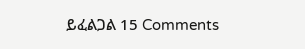ይፈልጋል 15 Comments